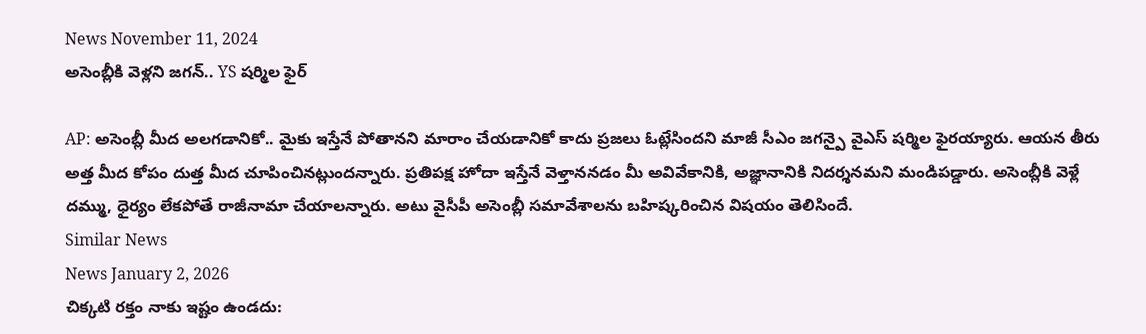News November 11, 2024
అసెంబ్లీకి వెళ్లని జగన్.. YS షర్మిల ఫైర్

AP: అసెంబ్లీ మీద అలగడానికో.. మైకు ఇస్తేనే పోతానని మారాం చేయడానికో కాదు ప్రజలు ఓట్లేసిందని మాజీ సీఎం జగన్పై వైఎస్ షర్మిల ఫైరయ్యారు. ఆయన తీరు అత్త మీద కోపం దుత్త మీద చూపించినట్లుందన్నారు. ప్రతిపక్ష హోదా ఇస్తేనే వెళ్తాననడం మీ అవివేకానికి, అజ్ఞానానికి నిదర్శనమని మండిపడ్డారు. అసెంబ్లీకి వెళ్లే దమ్ము, ధైర్యం లేకపోతే రాజీనామా చేయాలన్నారు. అటు వైసీపీ అసెంబ్లీ సమావేశాలను బహిష్కరించిన విషయం తెలిసిందే.
Similar News
News January 2, 2026
చిక్కటి రక్తం నాకు ఇష్టం ఉండదు: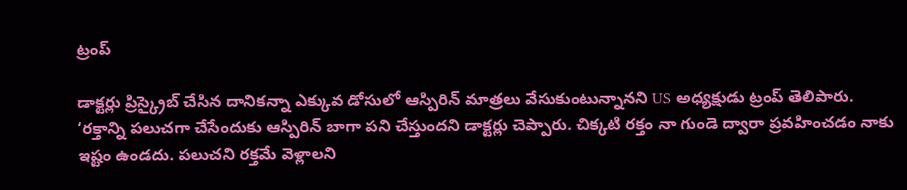ట్రంప్

డాక్టర్లు ప్రిస్క్రైబ్ చేసిన దానికన్నా ఎక్కువ డోసులో ఆస్పిరిన్ మాత్రలు వేసుకుంటున్నానని US అధ్యక్షుడు ట్రంప్ తెలిపారు. ‘రక్తాన్ని పలుచగా చేసేందుకు ఆస్పిరిన్ బాగా పని చేస్తుందని డాక్టర్లు చెప్పారు. చిక్కటి రక్తం నా గుండె ద్వారా ప్రవహించడం నాకు ఇష్టం ఉండదు. పలుచని రక్తమే వెళ్లాలని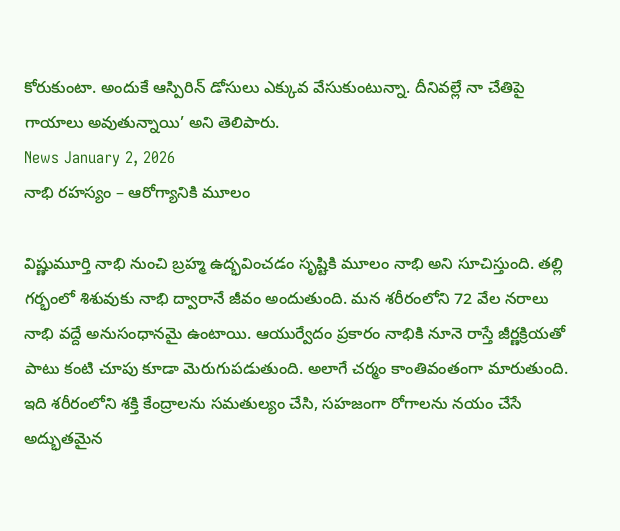కోరుకుంటా. అందుకే ఆస్పిరిన్ డోసులు ఎక్కువ వేసుకుంటున్నా. దీనివల్లే నా చేతిపై గాయాలు అవుతున్నాయి’ అని తెలిపారు.
News January 2, 2026
నాభి రహస్యం – ఆరోగ్యానికి మూలం

విష్ణుమూర్తి నాభి నుంచి బ్రహ్మ ఉద్భవించడం సృష్టికి మూలం నాభి అని సూచిస్తుంది. తల్లి గర్భంలో శిశువుకు నాభి ద్వారానే జీవం అందుతుంది. మన శరీరంలోని 72 వేల నరాలు నాభి వద్దే అనుసంధానమై ఉంటాయి. ఆయుర్వేదం ప్రకారం నాభికి నూనె రాస్తే జీర్ణక్రియతో పాటు కంటి చూపు కూడా మెరుగుపడుతుంది. అలాగే చర్మం కాంతివంతంగా మారుతుంది. ఇది శరీరంలోని శక్తి కేంద్రాలను సమతుల్యం చేసి, సహజంగా రోగాలను నయం చేసే అద్భుతమైన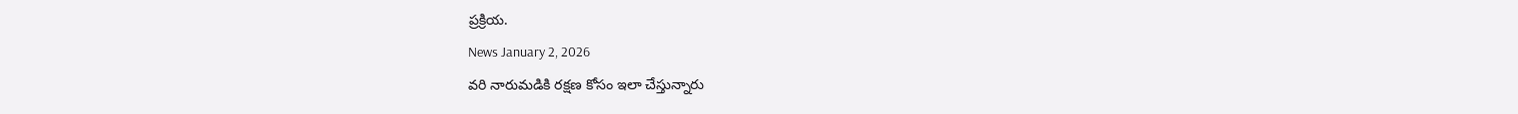ప్రక్రియ.
News January 2, 2026
వరి నారుమడికి రక్షణ కోసం ఇలా చేస్తున్నారు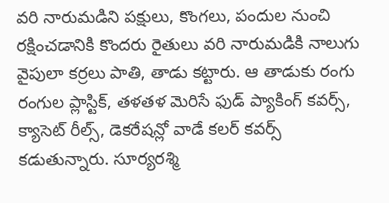వరి నారుమడిని పక్షులు, కొంగలు, పందుల నుంచి రక్షించడానికి కొందరు రైతులు వరి నారుమడికి నాలుగు వైపులా కర్రలు పాతి, తాడు కట్టారు. ఆ తాడుకు రంగు రంగుల ప్లాస్టిక్, తళతళ మెరిసే ఫుడ్ ప్యాకింగ్ కవర్స్, క్యాసెట్ రీల్స్, డెకరేషన్లో వాడే కలర్ కవర్స్ కడుతున్నారు. సూర్యరశ్మి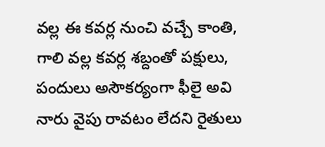వల్ల ఈ కవర్ల నుంచి వచ్చే కాంతి, గాలి వల్ల కవర్ల శబ్దంతో పక్షులు, పందులు అసౌకర్యంగా ఫీలై అవి నారు వైపు రావటం లేదని రైతులు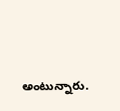అంటున్నారు.